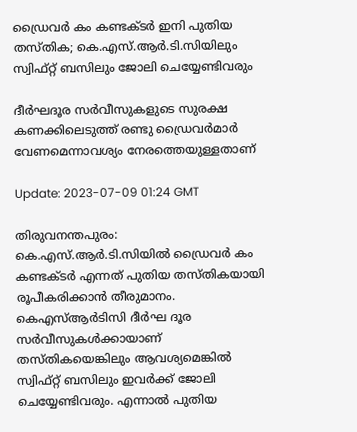ഡ്രൈവർ കം കണ്ടക്ടർ ഇനി പുതിയ തസ്തിക; കെ.എസ്.ആർ.ടി.സിയിലും സ്വിഫ്റ്റ് ബസിലും ജോലി ചെയ്യേണ്ടിവരും

ദീര്‍ഘദൂര സര്‍വീസുകളുടെ സുരക്ഷ കണക്കിലെടുത്ത് രണ്ടു ഡ്രൈവര്‍മാര്‍ വേണമെന്നാവശ്യം നേരത്തെയുള്ളതാണ്

Update: 2023-07-09 01:24 GMT

തിരുവനന്തപുരം: കെ.എസ്.ആര്‍.ടി.സിയില്‍ ഡ്രൈവര്‍ കം കണ്ടക്ടര്‍ എന്നത് പുതിയ തസ്തികയായി രൂപീകരിക്കാന്‍ തീരുമാനം. കെഎസ്ആര്‍ടിസി ദീര്‍ഘ ദൂര സര്‍വീസുകള്‍ക്കായാണ് തസ്തികയെങ്കിലും ആവശ്യമെങ്കില്‍ സ്വിഫ്റ്റ് ബസിലും ഇവര്‍ക്ക് ജോലി ചെയ്യേണ്ടിവരും. എന്നാല്‍ പുതിയ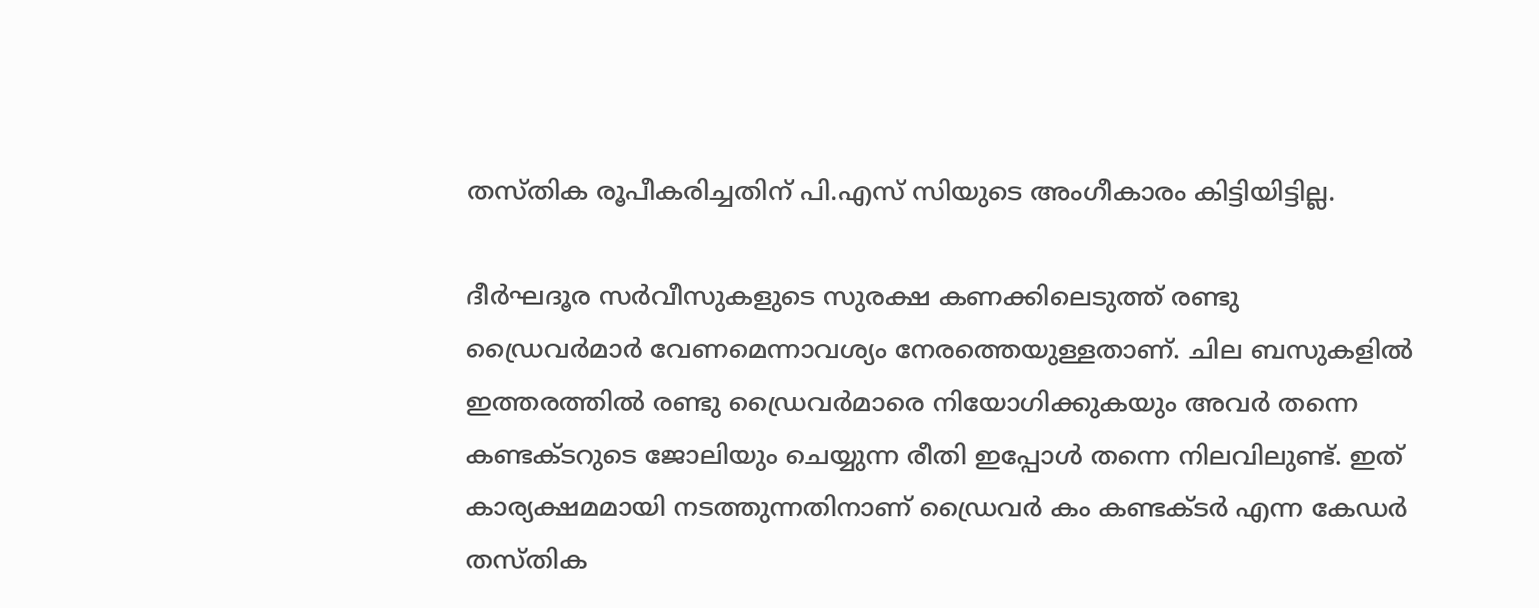തസ്തിക രൂപീകരിച്ചതിന് പി.എസ് സിയുടെ അംഗീകാരം കിട്ടിയിട്ടില്ല.

ദീര്‍ഘദൂര സര്‍വീസുകളുടെ സുരക്ഷ കണക്കിലെടുത്ത് രണ്ടു ഡ്രൈവര്‍മാര്‍ വേണമെന്നാവശ്യം നേരത്തെയുള്ളതാണ്. ചില ബസുകളില്‍ ഇത്തരത്തില്‍ രണ്ടു ഡ്രൈവര്‍മാരെ നിയോഗിക്കുകയും അവര്‍ തന്നെ കണ്ടക്ടറുടെ ജോലിയും ചെയ്യുന്ന രീതി ഇപ്പോള്‍ തന്നെ നിലവിലുണ്ട്. ഇത് കാര്യക്ഷമമായി നടത്തുന്നതിനാണ് ഡ്രൈവര്‍ കം കണ്ടക്ടര്‍ എന്ന കേഡര്‍ തസ്തിക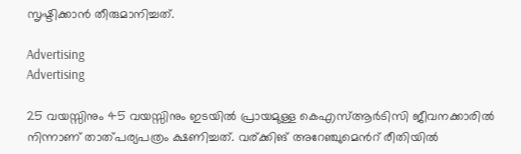സൃഷ്ടിക്കാന്‍ തീരുമാനിച്ചത്.

Advertising
Advertising

25 വയസ്സിനും 45 വയസ്സിനും ഇടയില്‍ പ്രായമുള്ള കെഎസ്ആര്‍ടിസി ജീവനക്കാരില്‍ നിന്നാണ് താത്പര്യപത്രം ക്ഷണിച്ചത്. വര്ക്കിങ് അറേഞ്ചുമെന്‍റ് രീതിയില്‍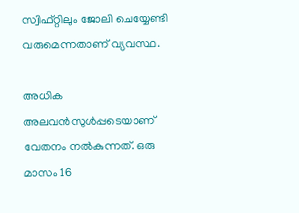സ്വിഫ്റ്റിലും ജോലി ചെയ്യേണ്ടി വരുമെന്നതാണ് വ്യവസ്ഥ.

അധിക അലവന്‍സുള്‍പ്പടെയാണ് വേതനം നല്‍കുന്നത്. ഒരു മാസം 16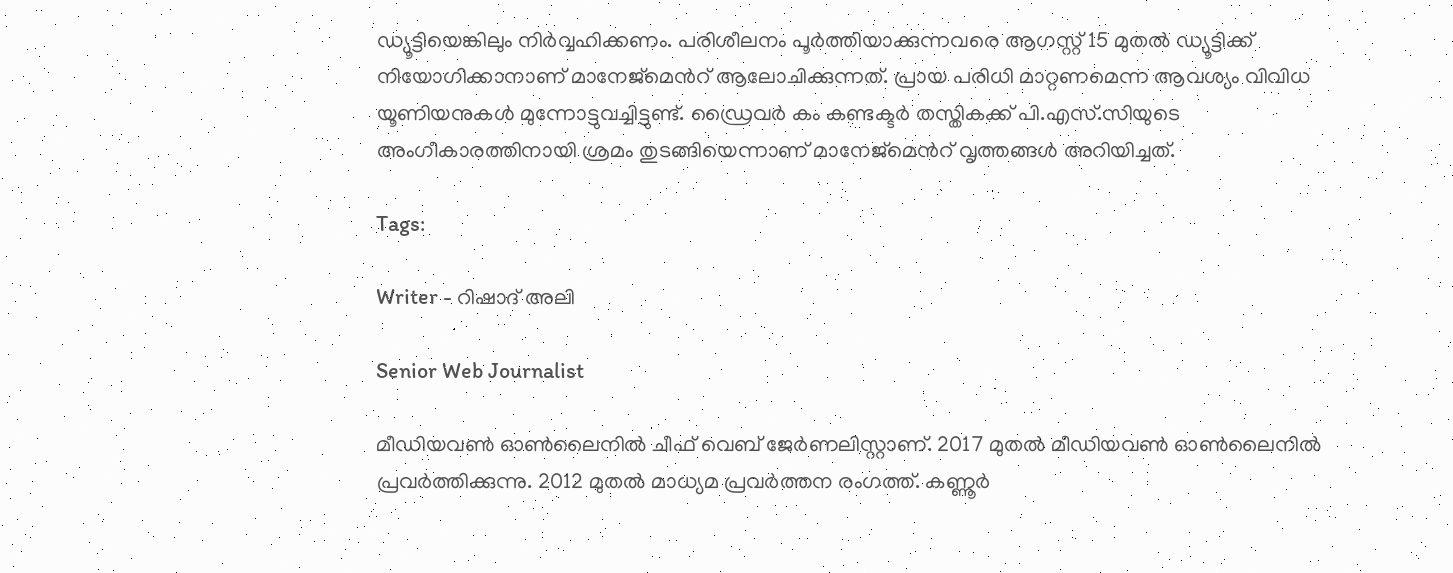ഡ്യൂട്ടിയെങ്കിലും നിര്‍വ്വഹിക്കണം. പരിശീലനം പൂര്‍ത്തിയാക്കുന്നവരെ ആഗസ്റ്റ് 15 മുതല്‍ ഡ്യൂട്ടിക്ക് നിയോഗിക്കാനാണ് മാനേജ്മെന്‍റ് ആലോചിക്കുന്നത്. പ്രായ പരിധി മാറ്റണമെന്ന ആവശ്യം വിവിധ യൂണിയനുകള്‍ മുന്നോട്ടുവച്ചിട്ടുണ്ട്. ഡ്രൈവര്‍ കം കണ്ടക്ടര്‍ തസ്തികക്ക് പി.എസ്.സിയുടെ അംഗീകാരത്തിനായി ശ്രമം തുടങ്ങിയെന്നാണ് മാനേജ്മെന്‍റ് വൃത്തങ്ങള്‍ അറിയിച്ചത്.

Tags:

Writer - റിഷാദ് അലി

Senior Web Journalist

മീഡിയവൺ ഓൺലൈനിൽ ചീഫ് വെബ് ജേർണലിസ്റ്റാണ്. 2017 മുതൽ മീഡിയവൺ ഓൺലൈനിൽ പ്രവർത്തിക്കുന്നു. 2012 മുതൽ മാധ്യമ പ്രവർത്തന രംഗത്ത്. കണ്ണൂര്‍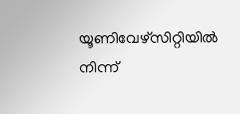യൂണിവേഴ്‌സിറ്റിയിൽ നിന്ന്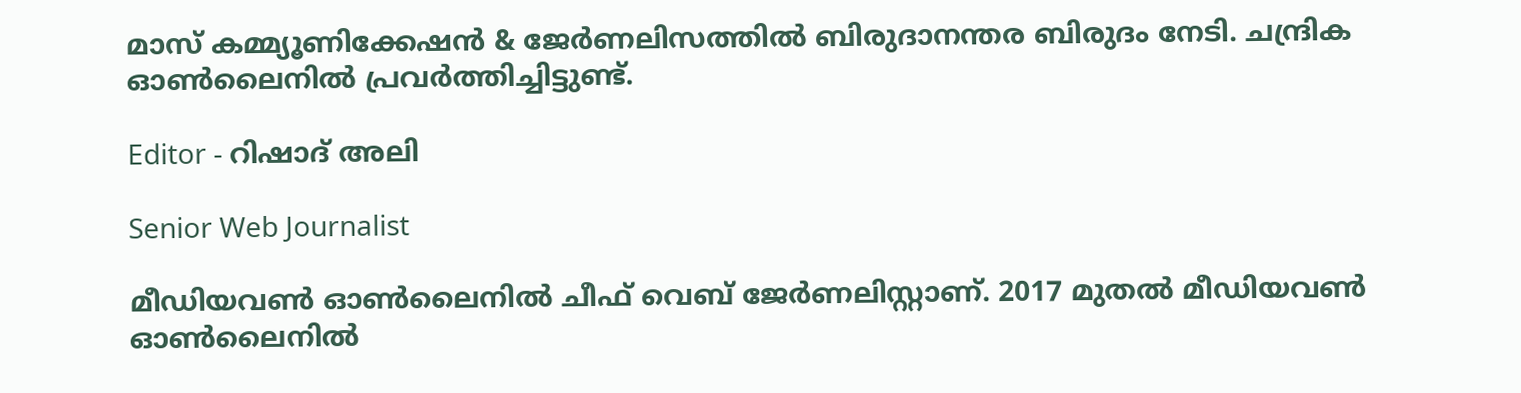മാസ് കമ്മ്യൂണിക്കേഷന്‍ & ജേര്‍ണലിസത്തില്‍ ബിരുദാനന്തര ബിരുദം നേടി. ചന്ദ്രിക ഓണ്‍ലൈനില്‍ പ്രവര്‍ത്തിച്ചിട്ടുണ്ട്.

Editor - റിഷാദ് അലി

Senior Web Journalist

മീഡിയവൺ ഓൺലൈനിൽ ചീഫ് വെബ് ജേർണലിസ്റ്റാണ്. 2017 മുതൽ മീഡിയവൺ ഓൺലൈനിൽ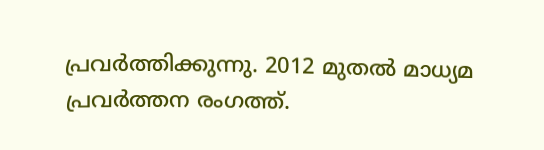പ്രവർത്തിക്കുന്നു. 2012 മുതൽ മാധ്യമ പ്രവർത്തന രംഗത്ത്.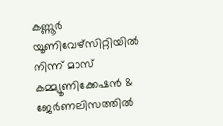കണ്ണൂര്‍ യൂണിവേഴ്‌സിറ്റിയിൽ നിന്ന് മാസ് കമ്മ്യൂണിക്കേഷന്‍ & ജേര്‍ണലിസത്തില്‍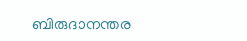ബിരുദാനന്തര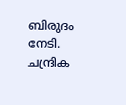ബിരുദം നേടി. ചന്ദ്രിക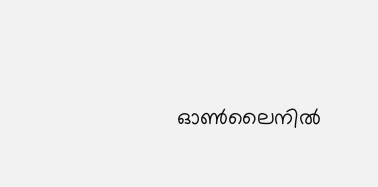ഓണ്‍ലൈനില്‍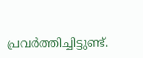പ്രവര്‍ത്തിച്ചിട്ടുണ്ട്.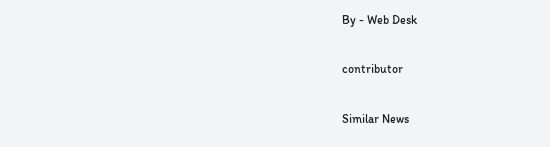By - Web Desk

contributor

Similar News